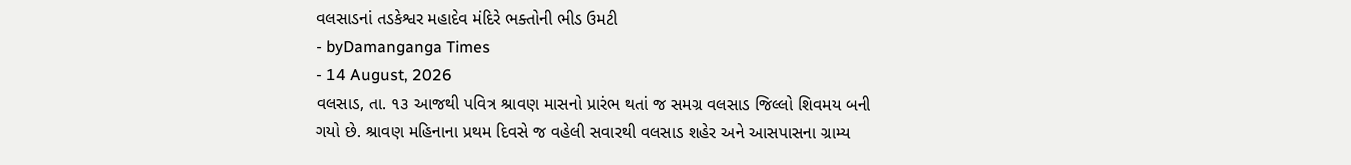વલસાડનાં તડકેશ્વર મહાદેવ મંદિરે ભક્તોની ભીડ ઉમટી
- byDamanganga Times
- 14 August, 2026
વલસાડ, તા. ૧૩ આજથી પવિત્ર શ્રાવણ માસનો પ્રારંભ થતાં જ સમગ્ર વલસાડ જિલ્લો શિવમય બની ગયો છે. શ્રાવણ મહિનાના પ્રથમ દિવસે જ વહેલી સવારથી વલસાડ શહેર અને આસપાસના ગ્રામ્ય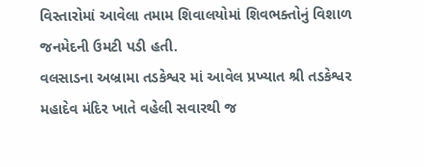વિસ્તારોમાં આવેલા તમામ શિવાલયોમાં શિવભક્તોનું વિશાળ જનમેદની ઉમટી પડી હતી.
વલસાડના અબ્રામા તડકેશ્વર માં આવેલ પ્રખ્યાત શ્રી તડકેશ્વર મહાદેવ મંદિર ખાતે વહેલી સવારથી જ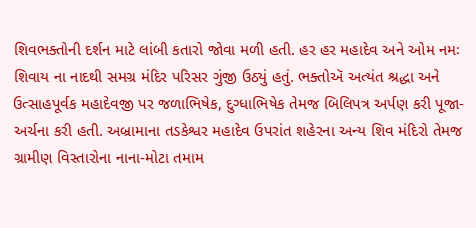શિવભક્તોની દર્શન માટે લાંબી કતારો જોવા મળી હતી. હર હર મહાદેવ અને ઓમ નમઃ શિવાય ના નાદથી સમગ્ર મંદિર પરિસર ગુંજી ઉઠ્યું હતું. ભક્તોઍ અત્યંત શ્રદ્ધા અને ઉત્સાહપૂર્વક મહાદેવજી પર જળાભિષેક, દુગ્ધાભિષેક તેમજ બિલિપત્ર અર્પણ કરી પૂજા-અર્ચના કરી હતી. અબ્રામાના તડકેશ્વર મહાદેવ ઉપરાંત શહેરના અન્ય શિવ મંદિરો તેમજ ગ્રામીણ વિસ્તારોના નાના-મોટા તમામ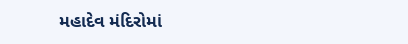મહાદેવ મંદિરોમાં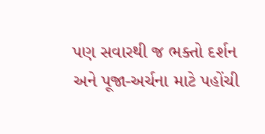પણ સવારથી જ ભક્તો દર્શન અને પૂજા-અર્ચના માટે પહોંચી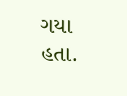ગયા હતા.